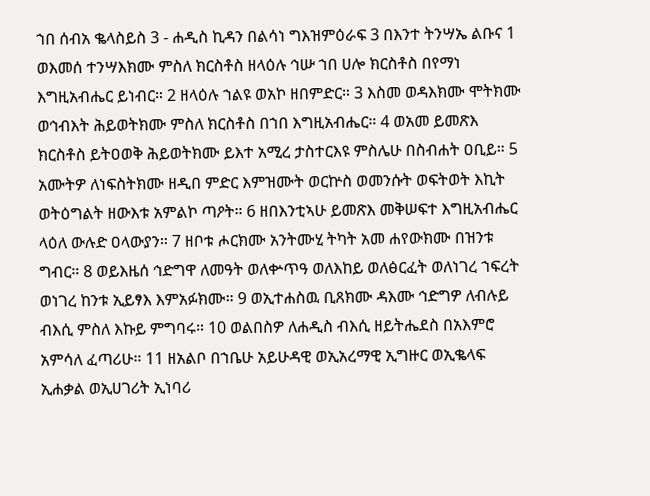ኀበ ሰብአ ቈላስይስ 3 - ሐዲስ ኪዳን በልሳነ ግእዝምዕራፍ 3 በእንተ ትንሣኤ ልቡና 1 ወእመሰ ተንሣእክሙ ምስለ ክርስቶስ ዘላዕሉ ኅሡ ኀበ ሀሎ ክርስቶስ በየማነ እግዚአብሔር ይነብር። 2 ዘላዕሉ ኀልዩ ወአኮ ዘበምድር። 3 እስመ ወዳእክሙ ሞትክሙ ወኅብእት ሕይወትክሙ ምስለ ክርስቶስ በኀበ እግዚአብሔር። 4 ወአመ ይመጽእ ክርስቶስ ይትዐወቅ ሕይወትክሙ ይእተ አሚረ ታስተርእዩ ምስሌሁ በስብሐት ዐቢይ። 5 አሙትዎ ለነፍስትክሙ ዘዲበ ምድር እምዝሙት ወርኵስ ወመንሱት ወፍትወት እኪት ወትዕግልት ዘውእቱ አምልኮ ጣዖት። 6 ዘበእንቲኣሁ ይመጽእ መቅሠፍተ እግዚአብሔር ላዕለ ውሉድ ዐላውያን። 7 ዘቦቱ ሖርክሙ አንትሙሂ ትካት አመ ሐየውክሙ በዝንቱ ግብር። 8 ወይእዜሰ ኅድግዋ ለመዓት ወለቍጥዓ ወለእከይ ወለፅርፈት ወለነገረ ኀፍረት ወነገረ ከንቱ ኢይፃእ እምአፉክሙ። 9 ወኢተሐስዉ ቢጸክሙ ዳእሙ ኅድግዎ ለብሉይ ብእሲ ምስለ እኩይ ምግባሩ። 10 ወልበስዎ ለሐዲስ ብእሲ ዘይትሔደስ በአእምሮ አምሳለ ፈጣሪሁ። 11 ዘአልቦ በኀቤሁ አይሁዳዊ ወኢአረማዊ ኢግዙር ወኢቈላፍ ኢሐቃል ወኢሀገሪት ኢነባሪ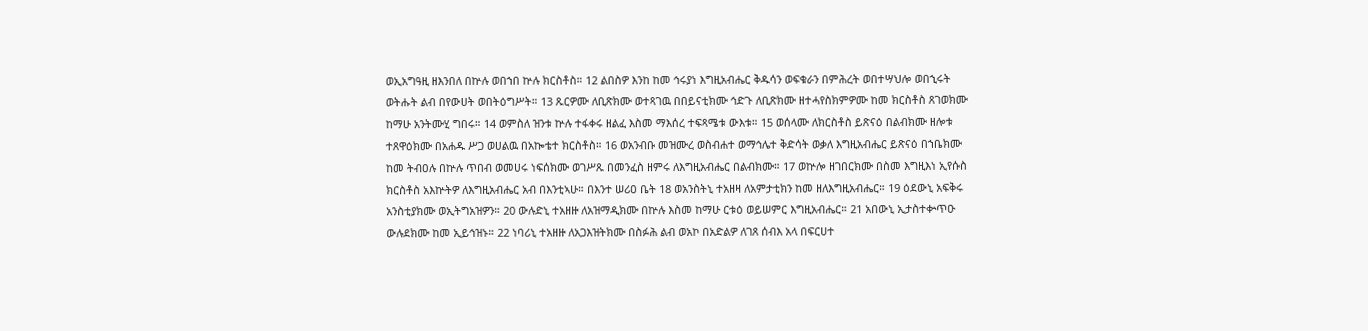ወኢአግዓዚ ዘእንበለ በኵሉ ወበኀበ ኵሉ ክርስቶስ። 12 ልበስዎ እንከ ከመ ኅሩያነ እግዚአብሔር ቅዱሳን ወፍቁራን በምሕረት ወበተሣህሎ ወበኂሩት ወትሑት ልብ በየውሀት ወበትዕግሥት። 13 ጹርዎሙ ለቢጽክሙ ወተጻገዉ በበይናቲክሙ ኅድጉ ለቢጽክሙ ዘተሓየስክምዎሙ ከመ ክርስቶስ ጸገወክሙ ከማሁ አንትሙሂ ግበሩ። 14 ወምስለ ዝንቱ ኵሉ ተፋቀሩ ዘልፈ እስመ ማእሰረ ተፍጻሜቱ ውእቱ። 15 ወሰላሙ ለክርስቶስ ይጽናዕ በልብክሙ ዘሎቱ ተጸዋዕክሙ በአሐዱ ሥጋ ወሀልዉ በአኰቴተ ክርስቶስ። 16 ወአንብቡ መዝሙረ ወስብሐተ ወማኅሌተ ቅድሳት ወቃለ እግዚአብሔር ይጽናዕ በኀቤክሙ ከመ ትብዐሉ በኵሉ ጥበብ ወመሀሩ ነፍሰክሙ ወገሥጹ በመንፈስ ዘምሩ ለእግዚአብሔር በልብክሙ። 17 ወኵሎ ዘገበርክሙ በስመ እግዚእነ ኢየሱስ ክርስቶስ አእኵትዎ ለእግዚአብሔር አብ በእንቲኣሁ። በእንተ ሠሪዐ ቤት 18 ወአንስትኒ ተአዘዛ ለአምታቲክን ከመ ዘለእግዚአብሔር። 19 ዕደውኒ አፍቅሩ አንስቲያክሙ ወኢትግአዝዎን። 20 ውሉድኒ ተአዘዙ ለአዝማዲክሙ በኵሉ እስመ ከማሁ ርቱዕ ወይሠምር እግዚአብሔር። 21 አበውኒ ኢታስተቍጥዑ ውሉደክሙ ከመ ኢይኅዝኑ። 22 ነባሪኒ ተአዘዙ ለአጋእዝትክሙ በስፉሕ ልብ ወአኮ በአድልዎ ለገጸ ሰብእ አላ በፍርሀተ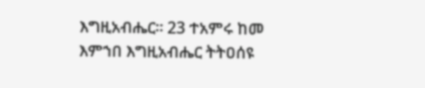እግዚአብሔር። 23 ተአምሩ ከመ እምኀበ እግዚአብሔር ትትዐሰዩ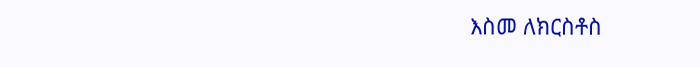እስመ ለክርስቶስ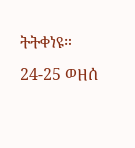ትትቀነዩ። 24-25 ወዘሰ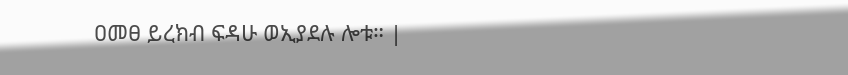ዐመፀ ይረክብ ፍዳሁ ወኢያደሉ ሎቱ። |